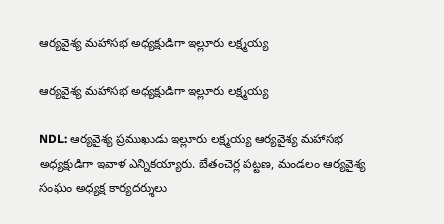ఆర్యవైశ్య మహాసభ అధ్యక్షుడిగా ఇల్లూరు లక్ష్మయ్య

ఆర్యవైశ్య మహాసభ అధ్యక్షుడిగా ఇల్లూరు లక్ష్మయ్య

NDL: ఆర్యవైశ్య ప్రముఖుడు ఇల్లూరు లక్ష్మయ్య ఆర్యవైశ్య మహాసభ అధ్యక్షుడిగా ఇవాళ ఎన్నికయ్యారు. బేతంచెర్ల పట్టణ, మండలం ఆర్యవైశ్య సంఘం అధ్యక్ష కార్యదర్శులు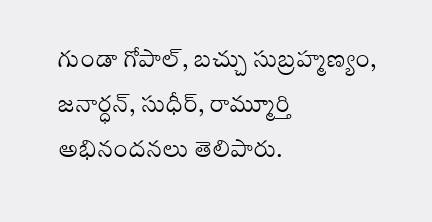గుండా గోపాల్, బచ్చు సుబ్రహ్మణ్యం, జనార్ధన్, సుధీర్, రామ్మూర్తి అభినందనలు తెలిపారు.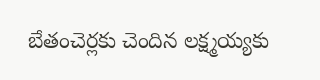బేతంచెర్లకు చెందిన లక్ష్మయ్యకు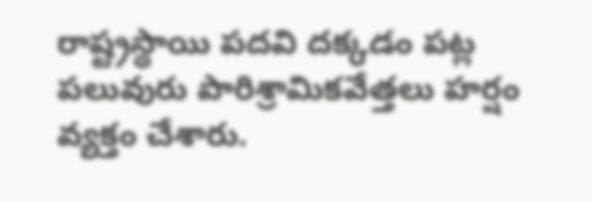రాష్ట్రస్థాయి పదవి దక్కడం పట్ల పలువురు పారిశ్రామికవేత్తలు హర్షం వ్యక్తం చేశారు.